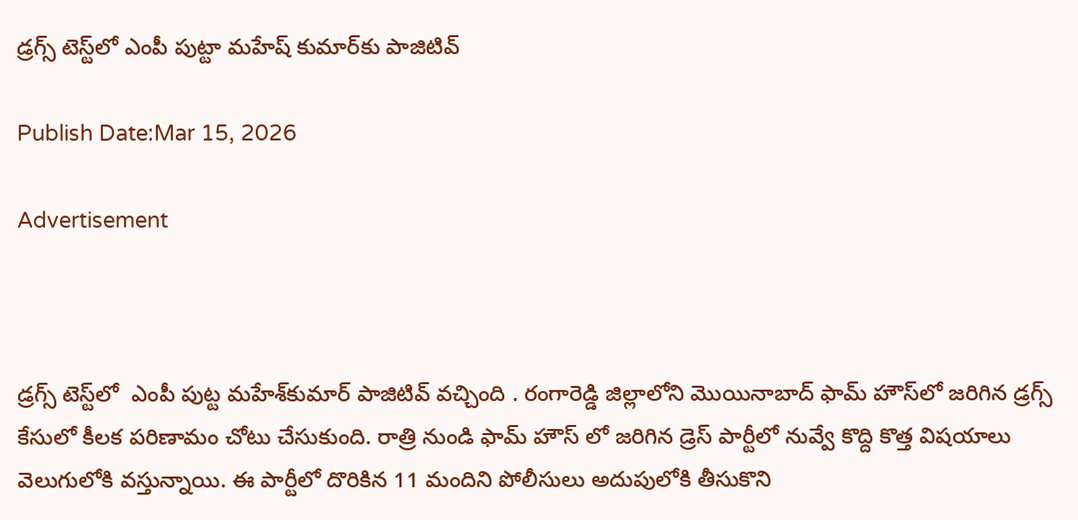డ్రగ్స్ టెస్ట్‌లో ఎంపీ పుట్టా మహేష్ కుమార్‌కు పాజిటివ్‌

Publish Date:Mar 15, 2026

Advertisement



డ్రగ్స్ టెస్ట్‌లో  ఎంపీ పుట్ట మహేశ్‌కుమార్ పాజిటివ్‌ వచ్చింది . రంగారెడ్డి జిల్లాలోని మొయినాబాద్ ఫామ్‌ హౌస్‌లో జరిగిన డ్రగ్స్  కేసులో కీలక పరిణామం చోటు చేసుకుంది. రాత్రి నుండి ఫామ్ హౌస్ లో జరిగిన డ్రెస్ పార్టీలో నువ్వే కొద్ది కొత్త విషయాలు వెలుగులోకి వస్తున్నాయి. ఈ పార్టీలో దొరికిన 11 మందిని పోలీసులు అదుపులోకి తీసుకొని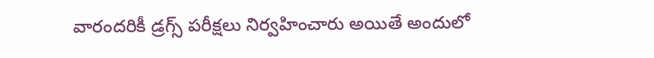వారందరికీ డ్రగ్స్ పరీక్షలు నిర్వహించారు అయితే అందులో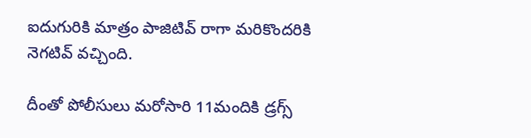ఐదుగురికి మాత్రం పాజిటివ్ రాగా మరికొందరికి నెగటివ్ వచ్చింది.

దీంతో పోలీసులు మరోసారి 11మందికి డ్రగ్స్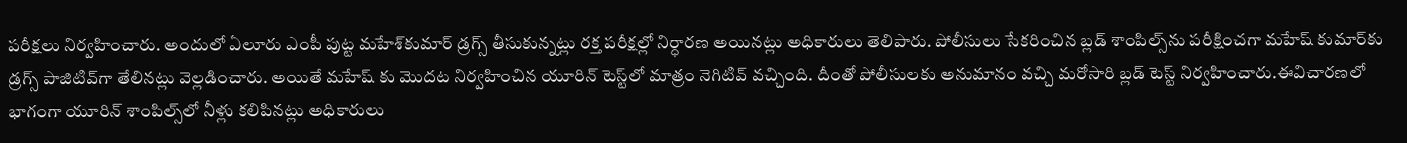పరీక్షలు నిర్వహించారు. అందులో ఏలూరు ఎంపీ పుట్ట మహేశ్‌కుమార్ డ్రగ్స్ తీసుకున్నట్లు రక్త పరీక్షల్లో నిర్ధారణ అయినట్లు అధికారులు తెలిపారు. పోలీసులు సేకరించిన బ్లడ్ శాంపిల్స్‌ను పరీక్షించగా మహేష్ కుమార్‌కు డ్రగ్స్ పాజిటివ్‌గా తేలినట్లు వెల్లడించారు. అయితే మహేష్ కు మొదట నిర్వహించిన యూరిన్ టెస్ట్‌లో మాత్రం నెగిటివ్ వచ్చింది. దీంతో పోలీసులకు అనుమానం వచ్చి మరోసారి బ్లడ్ టెస్ట్ నిర్వహించారు.ఈవిచారణలో భాగంగా యూరిన్ శాంపిల్స్‌లో నీళ్లు కలిపినట్లు అధికారులు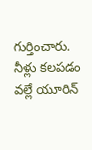గుర్తించారు. నీళ్లు కలపడం వల్లే యూరిన్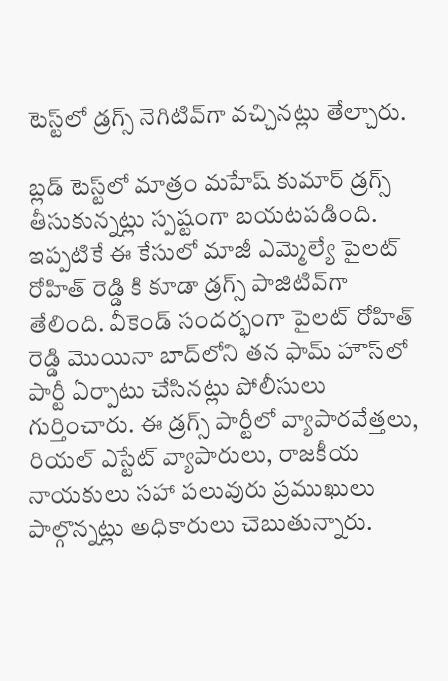టెస్ట్‌లో డ్రగ్స్ నెగిటివ్‌గా వచ్చినట్లు తేల్చారు.

బ్లడ్ టెస్ట్‌లో మాత్రం మహేష్ కుమార్ డ్రగ్స్ తీసుకున్నట్లు స్పష్టంగా బయటపడింది. ఇప్పటికే ఈ కేసులో మాజీ ఎమ్మెల్యే పైలట్ రోహిత్ రెడ్డి కి కూడా డ్రగ్స్ పాజిటివ్‌గా తేలింది. వీకెండ్ సందర్భంగా పైలట్ రోహిత్ రెడ్డి మొయినా బాద్‌లోని తన ఫామ్‌ హౌస్‌లో పార్టీ ఏర్పాటు చేసినట్లు పోలీసులు గుర్తించారు. ఈ డ్రగ్స్ పార్టీలో వ్యాపారవేత్తలు, రియల్ ఎస్టేట్ వ్యాపారులు, రాజకీయ నాయకులు సహా పలువురు ప్రముఖులు పాల్గొన్నట్లు అధికారులు చెబుతున్నారు.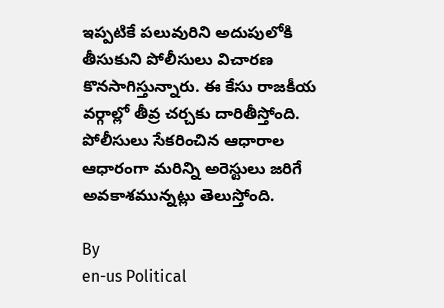ఇప్పటికే పలువురిని అదుపులోకి తీసుకుని పోలీసులు విచారణ కొనసాగిస్తున్నారు. ఈ కేసు రాజకీయ వర్గాల్లో తీవ్ర చర్చకు దారితీస్తోంది. పోలీసులు సేకరించిన ఆధారాల ఆధారంగా మరిన్ని అరెస్టులు జరిగే అవకాశమున్నట్లు తెలుస్తోంది.

By
en-us Political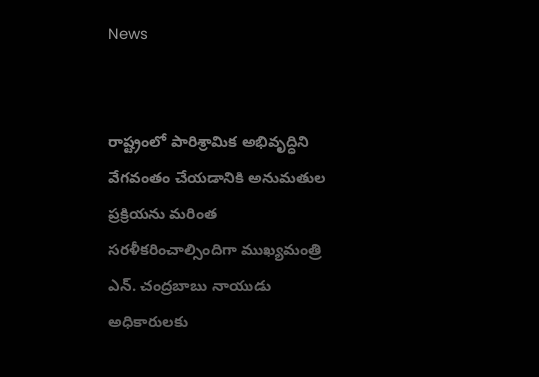News


రాష్ట్రంలో పారిశ్రామిక అభివృద్ధిని వేగవంతం చేయడానికి అనుమతుల ప్రక్రియను మరింత సరళీకరించాల్సిందిగా ముఖ్యమంత్రి ఎన్. చంద్రబాబు నాయుడు అధికారులకు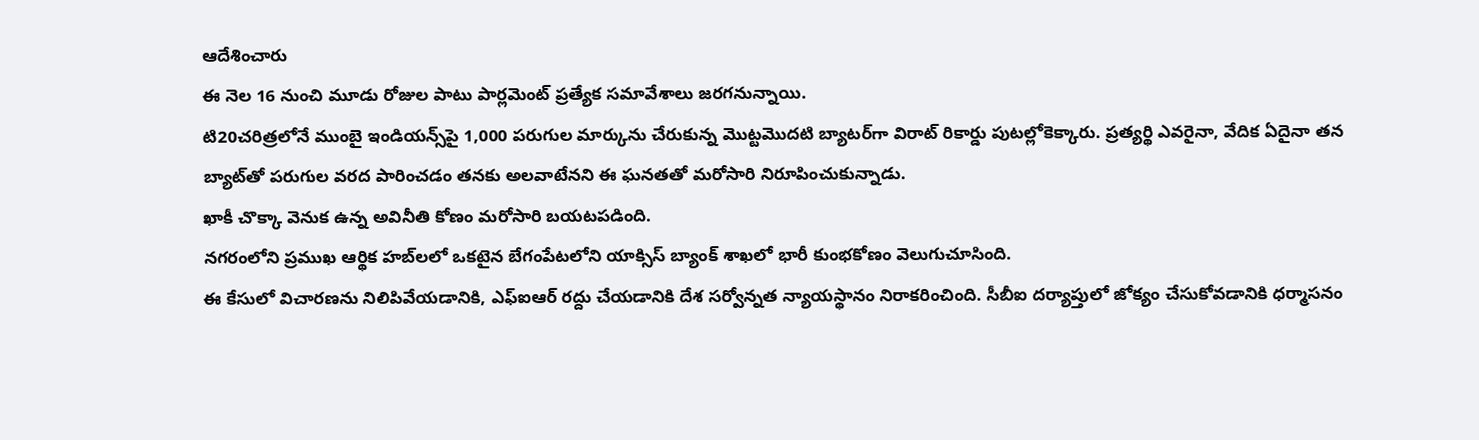ఆదేశించారు
ఈ నెల 16 నుంచి మూడు రోజుల పాటు పార్లమెంట్ ప్రత్యేక సమావేశాలు జరగనున్నాయి.
టి20చరిత్రలోనే ముంబై ఇండియన్స్‌పై 1,000 పరుగుల మార్కును చేరుకున్న మొట్టమొదటి బ్యాటర్‌గా విరాట్ రికార్డు పుటల్లోకెక్కారు. ప్రత్యర్థి ఎవరైనా, వేదిక ఏదైనా తన బ్యాట్‌తో పరుగుల వరద పారించడం తనకు అలవాటేనని ఈ ఘనతతో మరోసారి నిరూపించుకున్నాడు.
ఖాకీ చొక్కా వెనుక ఉన్న అవినీతి కోణం మరోసారి బయటపడింది.
నగరంలోని ప్రముఖ ఆర్థిక హబ్‌లలో ఒకటైన బేగంపేటలోని యాక్సిస్‌ బ్యాంక్‌ శాఖలో భారీ కుంభకోణం వెలుగుచూసింది.
ఈ కేసులో విచారణను నిలిపివేయడానికి, ఎఫ్ఐఆర్ రద్దు చేయడానికి దేశ సర్వోన్నత న్యాయస్థానం నిరాకరించింది. సీబీఐ దర్యాప్తులో జోక్యం చేసుకోవడానికి ధర్మాసనం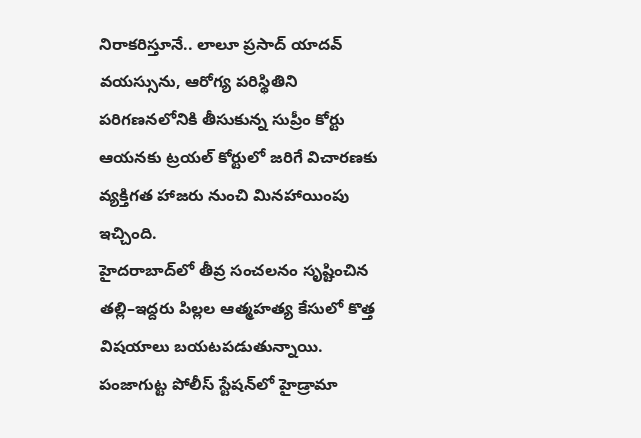నిరాకరిస్తూనే.. లాలూ ప్రసాద్ యాదవ్ వయస్సును, ఆరోగ్య పరిస్థితిని పరిగణనలోనికి తీసుకున్న సుప్రీం కోర్టు ఆయనకు ట్రయల్ కోర్టులో జరిగే విచారణకు వ్యక్తిగత హాజరు నుంచి మినహాయింపు ఇచ్చింది.
హైదరాబాద్‌లో తీవ్ర సంచలనం సృష్టించిన తల్లి–ఇద్దరు పిల్లల ఆత్మహత్య కేసులో కొత్త విషయాలు బయటపడుతున్నాయి.
పంజాగుట్ట పోలీస్ స్టేషన్‌లో హైడ్రామా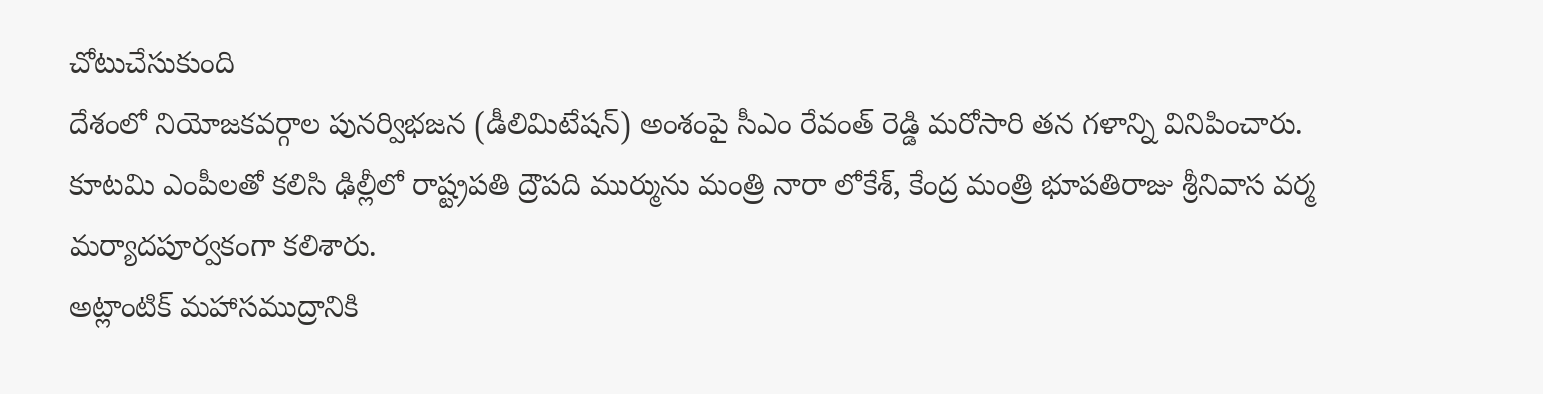చోటుచేసుకుంది
దేశంలో నియోజకవర్గాల పునర్విభజన (డీలిమిటేషన్) అంశంపై సీఎం రేవంత్ రెడ్డి మరోసారి తన గళాన్ని వినిపించారు.
కూటమి ఎంపీలతో కలిసి ఢిల్లీలో రాష్ట్రపతి ద్రౌపది ముర్మును మంత్రి నారా లోకేశ్, కేంద్ర మంత్రి భూపతిరాజు శ్రీనివాస వర్మ మర్యాదపూర్వకంగా కలిశారు.
అట్లాంటిక్ మహాసముద్రానికి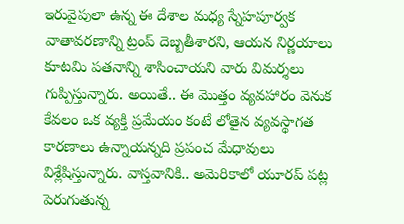ఇరువైపులా ఉన్న ఈ దేశాల మధ్య స్నేహపూర్వక వాతావరణాన్ని ట్రంప్ దెబ్బతీశారని, ఆయన నిర్ణయాలు కూటమి పతనాన్ని శాసించాయని వారు విమర్శలు గుప్పిస్తున్నారు. అయితే.. ఈ మొత్తం వ్యవహారం వెనుక కేవలం ఒక వ్యక్తి ప్రమేయం కంటే లోతైన వ్యవస్థాగత కారణాలు ఉన్నాయన్నది ప్రపంచ మేధావులు విశ్లేషిస్తున్నారు. వాస్తవానికి.. అమెరికాలో యూరప్ పట్ల పెరుగుతున్న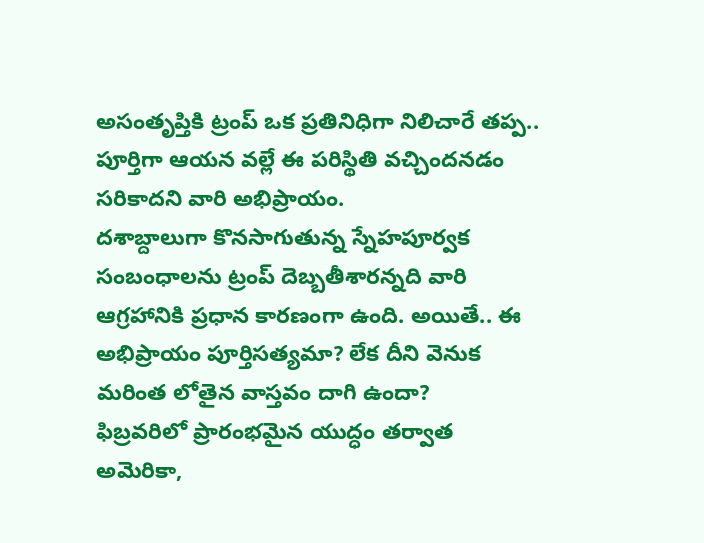అసంతృప్తికి ట్రంప్ ఒక ప్రతినిధిగా నిలిచారే తప్ప.. పూర్తిగా ఆయన వల్లే ఈ పరిస్థితి వచ్చిందనడం సరికాదని వారి అభిప్రాయం.
దశాబ్దాలుగా కొనసాగుతున్న స్నేహపూర్వక సంబంధాలను ట్రంప్ దెబ్బతీశారన్నది వారి ఆగ్రహానికి ప్రధాన కారణంగా ఉంది. అయితే.. ఈ అభిప్రాయం పూర్తిసత్యమా? లేక దీని వెనుక మరింత లోతైన వాస్తవం దాగి ఉందా?
ఫిబ్రవరిలో ప్రారంభమైన యుద్ధం తర్వాత అమెరికా,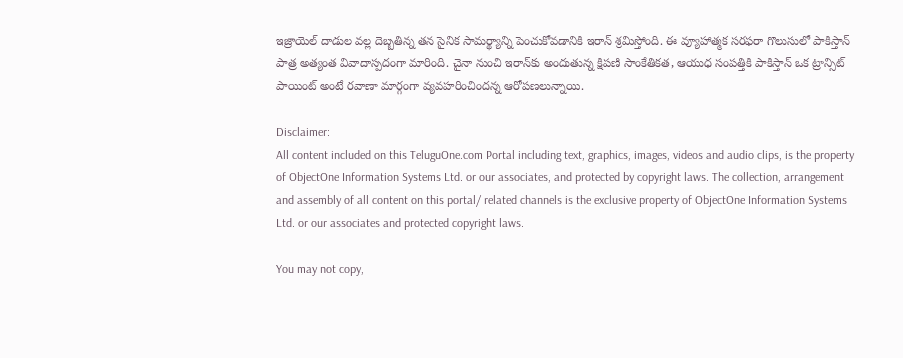ఇజ్రాయెల్ దాడుల వల్ల దెబ్బతిన్న తన సైనిక సామర్థ్యాన్ని పెంచుకోవడానికి ఇరాన్ శ్రమిస్తోంది. ఈ వ్యూహాత్మక సరఫరా గొలుసులో పాకిస్తాన్ పాత్ర అత్యంత వివాదాస్పదంగా మారింది. చైనా నుంచి ఇరాన్‌కు అందుతున్న క్షిపణి సాంకేతికత, ఆయుధ సంపత్తికి పాకిస్తాన్ ఒక ట్రాన్సిట్ పాయింట్‌ అంటే రవాణా మార్గంగా వ్యవహరించిందన్న ఆరోపణలున్నాయి.

Disclaimer:
All content included on this TeluguOne.com Portal including text, graphics, images, videos and audio clips, is the property of ObjectOne Information Systems Ltd. or our associates, and protected by copyright laws. The collection, arrangement and assembly of all content on this portal/ related channels is the exclusive property of ObjectOne Information Systems Ltd. or our associates and protected copyright laws.

You may not copy,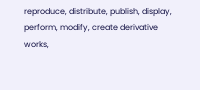reproduce, distribute, publish, display, perform, modify, create derivative works,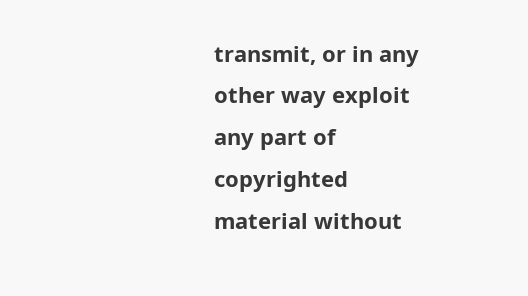transmit, or in any other way exploit any part of copyrighted material without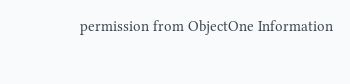permission from ObjectOne Information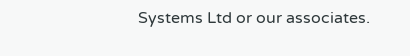Systems Ltd or our associates.